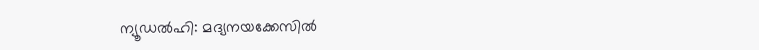ന്യൂഡൽഹി: മദ്യനയക്കേസിൽ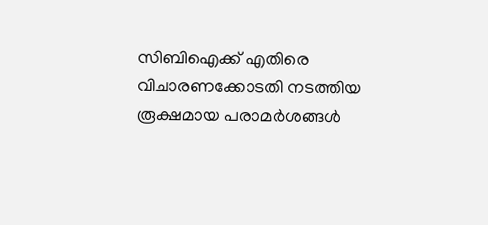സിബിഐക്ക് എതിരെ വിചാരണക്കോടതി നടത്തിയ രൂക്ഷമായ പരാമർശങ്ങൾ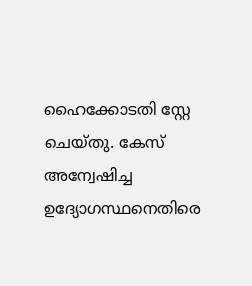ഹൈക്കോടതി സ്റ്റേ ചെയ്തു. കേസ് അന്വേഷിച്ച ഉദ്യോഗസ്ഥനെതിരെ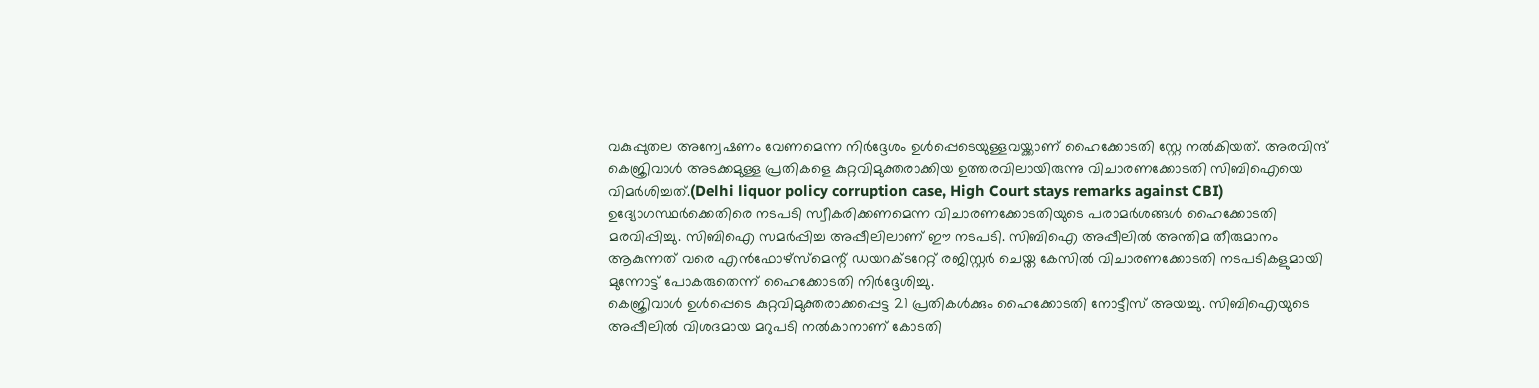വകുപ്പുതല അന്വേഷണം വേണമെന്ന നിർദ്ദേശം ഉൾപ്പെടെയുള്ളവയ്ക്കാണ് ഹൈക്കോടതി സ്റ്റേ നൽകിയത്. അരവിന്ദ് കെജ്രിവാൾ അടക്കമുള്ള പ്രതികളെ കുറ്റവിമുക്തരാക്കിയ ഉത്തരവിലായിരുന്നു വിചാരണക്കോടതി സിബിഐയെ വിമർശിച്ചത്.(Delhi liquor policy corruption case, High Court stays remarks against CBI)
ഉദ്യോഗസ്ഥർക്കെതിരെ നടപടി സ്വീകരിക്കണമെന്ന വിചാരണക്കോടതിയുടെ പരാമർശങ്ങൾ ഹൈക്കോടതി മരവിപ്പിച്ചു. സിബിഐ സമർപ്പിച്ച അപ്പീലിലാണ് ഈ നടപടി. സിബിഐ അപ്പീലിൽ അന്തിമ തീരുമാനം ആകുന്നത് വരെ എൻഫോഴ്സ്മെന്റ് ഡയറക്ടറേറ്റ് രജിസ്റ്റർ ചെയ്ത കേസിൽ വിചാരണക്കോടതി നടപടികളുമായി മുന്നോട്ട് പോകരുതെന്ന് ഹൈക്കോടതി നിർദ്ദേശിച്ചു.
കെജ്രിവാൾ ഉൾപ്പെടെ കുറ്റവിമുക്തരാക്കപ്പെട്ട 21 പ്രതികൾക്കും ഹൈക്കോടതി നോട്ടീസ് അയച്ചു. സിബിഐയുടെ അപ്പീലിൽ വിശദമായ മറുപടി നൽകാനാണ് കോടതി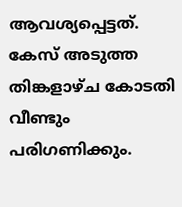ആവശ്യപ്പെട്ടത്. കേസ് അടുത്ത തിങ്കളാഴ്ച കോടതി വീണ്ടും പരിഗണിക്കും.